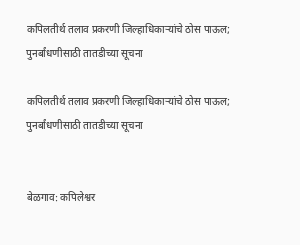कपिलतीर्थ तलाव प्रकरणी जिल्हाधिकाऱ्यांचे ठोस पाऊल; पुनर्बांधणीसाठी तातडीच्या सूचना

कपिलतीर्थ तलाव प्रकरणी जिल्हाधिकाऱ्यांचे ठोस पाऊल; पुनर्बांधणीसाठी तातडीच्या सूचना


बेळगाव: कपिलेश्वर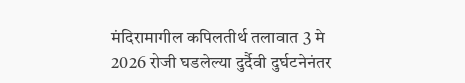मंदिरामागील कपिलतीर्थ तलावात 3 मे 2026 रोजी घडलेल्या दुर्दैवी दुर्घटनेनंतर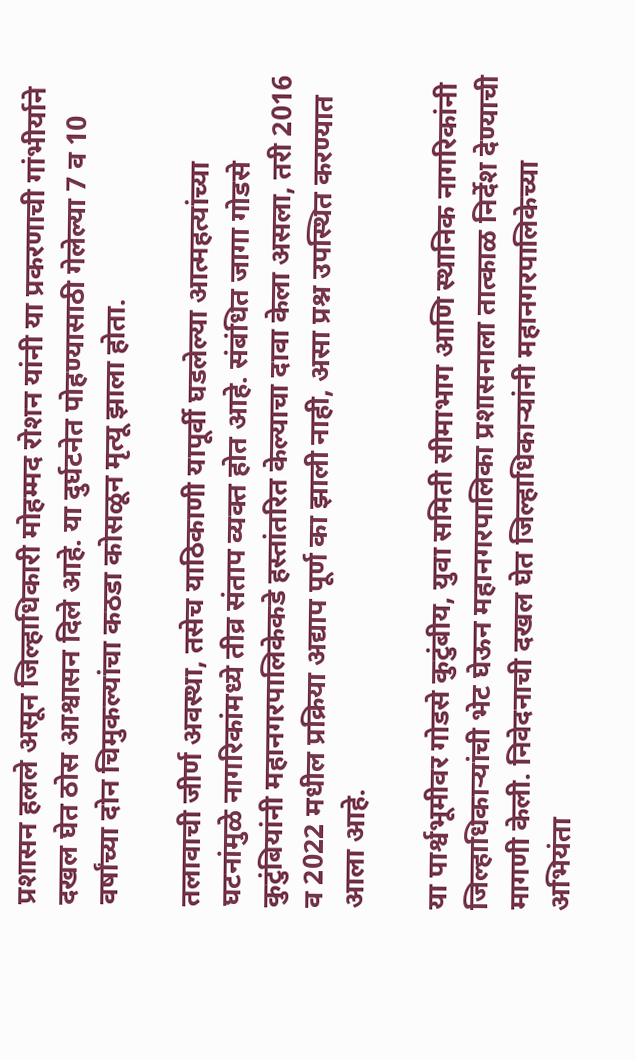प्रशासन हलले असून जिल्हाधिकारी मोहम्मद रोशन यांनी या प्रकरणाची गांभीर्याने दखल घेत ठोस आश्वासन दिले आहे. या दुर्घटनेत पोहण्यासाठी गेलेल्या 7 व 10 वर्षांच्या दोन चिमुकल्यांचा कठडा कोसळून मृत्यू झाला होता.

तलावाची जीर्ण अवस्था, तसेच याठिकाणी यापूर्वी घडलेल्या आत्महत्यांच्या घटनांमुळे नागरिकांमध्ये तीव्र संताप व्यक्त होत आहे. संबंधित जागा गोडसे कुटुंबियांनी महानगरपालिकेकडे हस्तांतरित केल्याचा दावा केला असला, तरी 2016 व 2022 मधील प्रक्रिया अद्याप पूर्ण का झाली नाही, असा प्रश्न उपस्थित करण्यात आला आहे.

या पार्श्वभूमीवर गोडसे कुटुंबीय, युवा समिती सीमाभाग आणि स्थानिक नागरिकांनी जिल्हाधिकाऱ्यांची भेट घेऊन महानगरपालिका प्रशासनाला तात्काळ निर्देश देण्याची मागणी केली. निवेदनाची दखल घेत जिल्हाधिकाऱ्यांनी महानगरपालिकेच्या अभियंता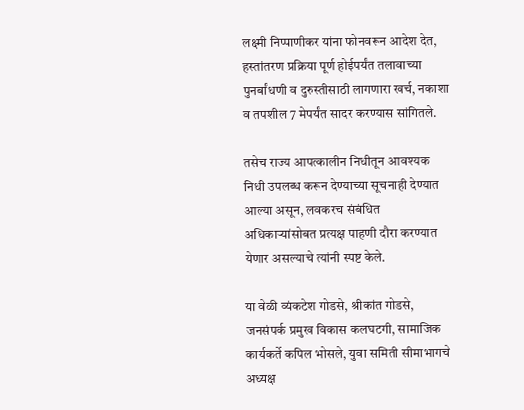लक्ष्मी निप्पाणीकर यांना फोनवरून आदेश देत, हस्तांतरण प्रक्रिया पूर्ण होईपर्यंत तलावाच्या पुनर्बांधणी व दुरुस्तीसाठी लागणारा खर्च, नकाशा व तपशील 7 मेपर्यंत सादर करण्यास सांगितले.

तसेच राज्य आपत्कालीन निधीतून आवश्यक निधी उपलब्ध करून देण्याच्या सूचनाही देण्यात आल्या असून, लवकरच संबंधित अधिकाऱ्यांसोबत प्रत्यक्ष पाहणी दौरा करण्यात येणार असल्याचे त्यांनी स्पष्ट केले.

या वेळी व्यंकटेश गोडसे, श्रीकांत गोडसे, जनसंपर्क प्रमुख विकास कलघटगी, सामाजिक कार्यकर्ते कपिल भोसले, युवा समिती सीमाभागचे अध्यक्ष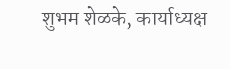शुभम शेळके, कार्याध्यक्ष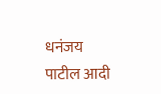धनंजय पाटील आदी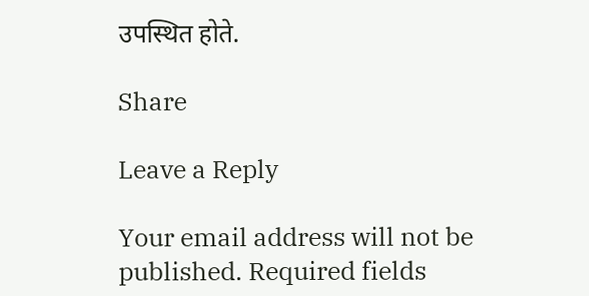उपस्थित होते.

Share

Leave a Reply

Your email address will not be published. Required fields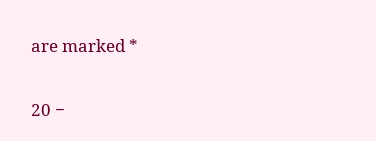are marked *

20 −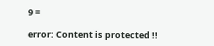9 =

error: Content is protected !!